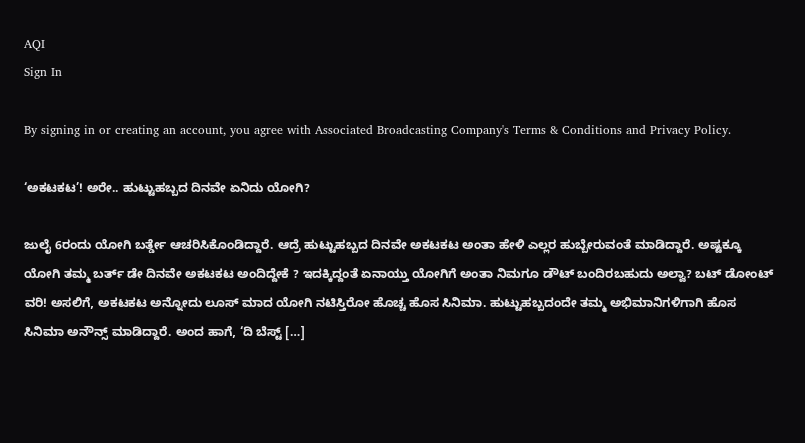AQI
Sign In

By signing in or creating an account, you agree with Associated Broadcasting Company's Terms & Conditions and Privacy Policy.

‘ಅಕಟಕಟ’! ಅರೇ.. ಹುಟ್ಟುಹಬ್ಬದ ದಿನವೇ ಏನಿದು ಯೋಗಿ?

ಜುಲೈ 6ರಂದು ಯೋಗಿ ಬರ್ತ್ಡೇ ಆಚರಿಸಿಕೊಂಡಿದ್ದಾರೆ. ಆದ್ರೆ ಹುಟ್ಟುಹಬ್ಬದ ದಿನವೇ ಅಕಟಕಟ ಅಂತಾ ಹೇಳಿ ಎಲ್ಲರ ಹುಬ್ಬೇರುವಂತೆ ಮಾಡಿದ್ದಾರೆ. ಅಷ್ಟಕ್ಕೂ ಯೋಗಿ ತಮ್ಮ ಬರ್ತ್ ಡೇ ದಿನವೇ ಅಕಟಕಟ ಅಂದಿದ್ದೇಕೆ ? ಇದಕ್ಕಿದ್ದಂತೆ ಏನಾಯ್ತು ಯೋಗಿಗೆ ಅಂತಾ ನಿಮಗೂ ಡೌಟ್ ಬಂದಿರಬಹುದು ಅಲ್ವಾ? ಬಟ್ ಡೋಂಟ್ ವರಿ! ಅಸಲಿಗೆ, ಅಕಟಕಟ ಅನ್ನೋದು ಲೂಸ್ ಮಾದ ಯೋಗಿ ನಟಿಸ್ತಿರೋ ಹೊಚ್ಚ ಹೊಸ ಸಿನಿಮಾ. ಹುಟ್ಟುಹಬ್ಬದಂದೇ ತಮ್ಮ ಅಭಿಮಾನಿಗಳಿಗಾಗಿ ಹೊಸ ಸಿನಿಮಾ ಅನೌನ್ಸ್ ಮಾಡಿದ್ದಾರೆ. ಅಂದ ಹಾಗೆ, ‘ದಿ ಬೆಸ್ಟ್ […]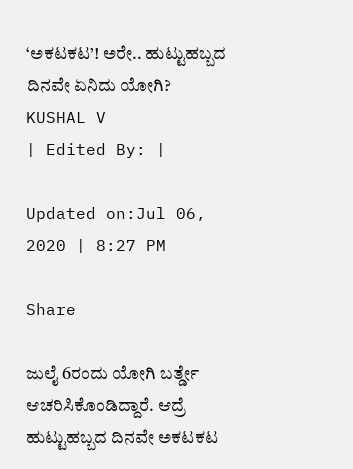‘ಅಕಟಕಟ’! ಅರೇ.. ಹುಟ್ಟುಹಬ್ಬದ ದಿನವೇ ಏನಿದು ಯೋಗಿ?
KUSHAL V
| Edited By: |

Updated on:Jul 06, 2020 | 8:27 PM

Share

ಜುಲೈ 6ರಂದು ಯೋಗಿ ಬರ್ತ್ಡೇ ಆಚರಿಸಿಕೊಂಡಿದ್ದಾರೆ. ಆದ್ರೆ ಹುಟ್ಟುಹಬ್ಬದ ದಿನವೇ ಅಕಟಕಟ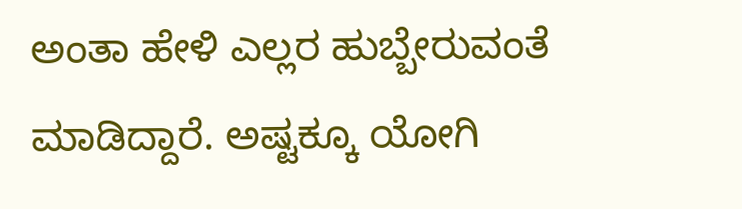ಅಂತಾ ಹೇಳಿ ಎಲ್ಲರ ಹುಬ್ಬೇರುವಂತೆ ಮಾಡಿದ್ದಾರೆ. ಅಷ್ಟಕ್ಕೂ ಯೋಗಿ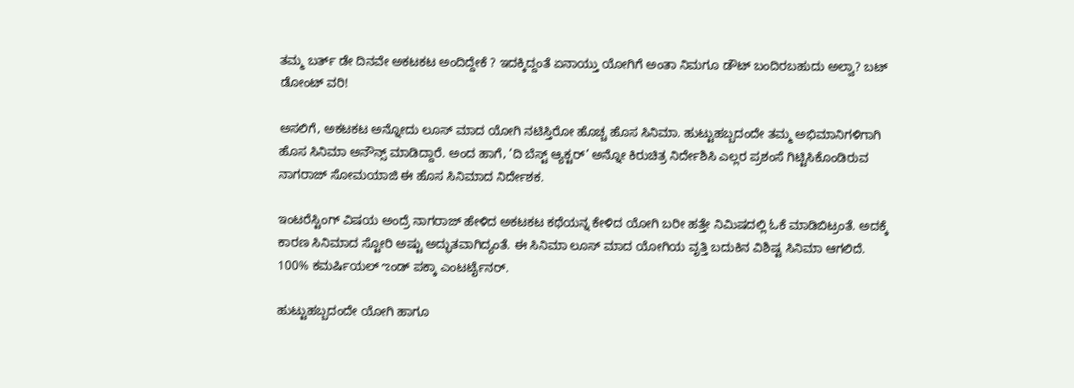ತಮ್ಮ ಬರ್ತ್ ಡೇ ದಿನವೇ ಅಕಟಕಟ ಅಂದಿದ್ದೇಕೆ ? ಇದಕ್ಕಿದ್ದಂತೆ ಏನಾಯ್ತು ಯೋಗಿಗೆ ಅಂತಾ ನಿಮಗೂ ಡೌಟ್ ಬಂದಿರಬಹುದು ಅಲ್ವಾ? ಬಟ್ ಡೋಂಟ್ ವರಿ!

ಅಸಲಿಗೆ, ಅಕಟಕಟ ಅನ್ನೋದು ಲೂಸ್ ಮಾದ ಯೋಗಿ ನಟಿಸ್ತಿರೋ ಹೊಚ್ಚ ಹೊಸ ಸಿನಿಮಾ. ಹುಟ್ಟುಹಬ್ಬದಂದೇ ತಮ್ಮ ಅಭಿಮಾನಿಗಳಿಗಾಗಿ ಹೊಸ ಸಿನಿಮಾ ಅನೌನ್ಸ್ ಮಾಡಿದ್ದಾರೆ. ಅಂದ ಹಾಗೆ, ‘ದಿ ಬೆಸ್ಟ್ ಆ್ಯಕ್ಟರ್’ ಅನ್ನೋ ಕಿರುಚಿತ್ರ ನಿರ್ದೇಶಿಸಿ ಎಲ್ಲರ ಪ್ರಶಂಸೆ ಗಿಟ್ಟಿಸಿಕೊಂಡಿರುವ ನಾಗರಾಜ್ ಸೋಮಯಾಜಿ ಈ ಹೊಸ ಸಿನಿಮಾದ ನಿರ್ದೇಶಕ.

ಇಂಟರೆಸ್ಟಿಂಗ್ ವಿಷಯ ಅಂದ್ರೆ ನಾಗರಾಜ್ ಹೇಳಿದ ಅಕಟಕಟ ಕಥೆಯನ್ನ ಕೇಳಿದ ಯೋಗಿ ಬರೀ ಹತ್ತೇ ನಿಮಿಷದಲ್ಲಿ ಓಕೆ ಮಾಡಿಬಿಟ್ರಂತೆ. ಅದಕ್ಕೆ ಕಾರಣ ಸಿನಿಮಾದ ಸ್ಟೋರಿ ಅಷ್ಟು ಅದ್ಭುತವಾಗಿದ್ಯಂತೆ. ಈ ಸಿನಿಮಾ ಲೂಸ್ ಮಾದ ಯೋಗಿಯ ವೃತ್ತಿ ಬದುಕಿನ ವಿಶಿಷ್ಟ ಸಿನಿಮಾ ಆಗಲಿದೆ. 100% ಕಮರ್ಷಿಯಲ್ ಌಂಡ್ ಪಕ್ಕಾ ಎಂಟರ್ಟೈನರ್.

ಹುಟ್ಟುಹಬ್ಬದಂದೇ ಯೋಗಿ ಹಾಗೂ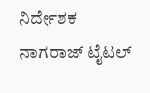ನಿರ್ದೇಶಕ ನಾಗರಾಜ್ ಟೈಟಲ್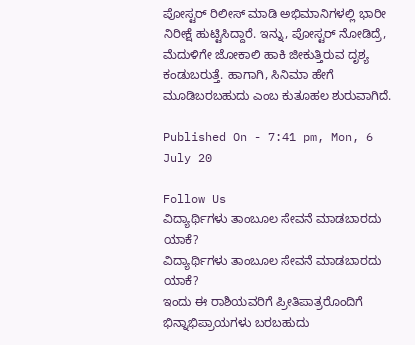ಪೋಸ್ಟರ್ ರಿಲೀಸ್ ಮಾಡಿ ಅಭಿಮಾನಿಗಳಲ್ಲಿ ಭಾರೀ ನಿರೀಕ್ಷೆ ಹುಟ್ಟಿಸಿದ್ದಾರೆ. ಇನ್ನು, ಪೋಸ್ಟರ್ ನೋಡಿದ್ರೆ, ಮೆದುಳಿಗೇ ಜೋಕಾಲಿ ಹಾಕಿ ಜೀಕುತ್ತಿರುವ ದೃಶ್ಯ ಕಂಡುಬರುತ್ತೆ. ಹಾಗಾಗಿ, ಸಿನಿಮಾ ಹೇಗೆ ಮೂಡಿಬರಬಹುದು ಎಂಬ ಕುತೂಹಲ ಶುರುವಾಗಿದೆ.

Published On - 7:41 pm, Mon, 6 July 20

Follow Us
ವಿದ್ಯಾರ್ಥಿಗಳು ತಾಂಬೂಲ ಸೇವನೆ ಮಾಡಬಾರದು ಯಾಕೆ?
ವಿದ್ಯಾರ್ಥಿಗಳು ತಾಂಬೂಲ ಸೇವನೆ ಮಾಡಬಾರದು ಯಾಕೆ?
ಇಂದು ಈ ರಾಶಿಯವರಿಗೆ ಪ್ರೀತಿಪಾತ್ರರೊಂದಿಗೆ ಭಿನ್ನಾಭಿಪ್ರಾಯಗಳು ಬರಬಹುದು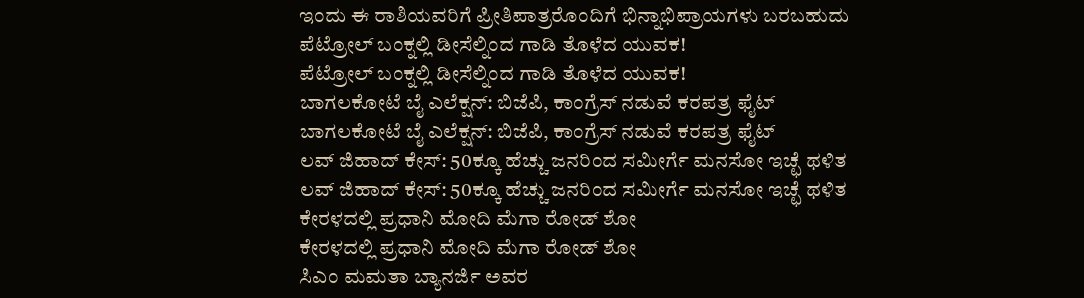ಇಂದು ಈ ರಾಶಿಯವರಿಗೆ ಪ್ರೀತಿಪಾತ್ರರೊಂದಿಗೆ ಭಿನ್ನಾಭಿಪ್ರಾಯಗಳು ಬರಬಹುದು
ಪೆಟ್ರೋಲ್ ಬಂಕ್ನಲ್ಲಿ ಡೀಸೆಲ್ನಿಂದ ಗಾಡಿ ತೊಳೆದ ಯುವಕ!
ಪೆಟ್ರೋಲ್ ಬಂಕ್ನಲ್ಲಿ ಡೀಸೆಲ್ನಿಂದ ಗಾಡಿ ತೊಳೆದ ಯುವಕ!
ಬಾಗಲಕೋಟೆ ಬೈ ಎಲೆಕ್ಷನ್: ಬಿಜೆಪಿ, ಕಾಂಗ್ರೆಸ್ ನಡುವೆ ಕರಪತ್ರ ಫೈಟ್
ಬಾಗಲಕೋಟೆ ಬೈ ಎಲೆಕ್ಷನ್: ಬಿಜೆಪಿ, ಕಾಂಗ್ರೆಸ್ ನಡುವೆ ಕರಪತ್ರ ಫೈಟ್
ಲವ್ ಜಿಹಾದ್ ಕೇಸ್: 50ಕ್ಕೂ ಹೆಚ್ಚು ಜನರಿಂದ ಸಮೀರ್ಗೆ ಮನಸೋ ಇಚ್ಛೆ ಥಳಿತ
ಲವ್ ಜಿಹಾದ್ ಕೇಸ್: 50ಕ್ಕೂ ಹೆಚ್ಚು ಜನರಿಂದ ಸಮೀರ್ಗೆ ಮನಸೋ ಇಚ್ಛೆ ಥಳಿತ
ಕೇರಳದಲ್ಲಿ ಪ್ರಧಾನಿ ಮೋದಿ ಮೆಗಾ ರೋಡ್ ಶೋ
ಕೇರಳದಲ್ಲಿ ಪ್ರಧಾನಿ ಮೋದಿ ಮೆಗಾ ರೋಡ್ ಶೋ
ಸಿಎಂ ಮಮತಾ ಬ್ಯಾನರ್ಜಿ ಅವರ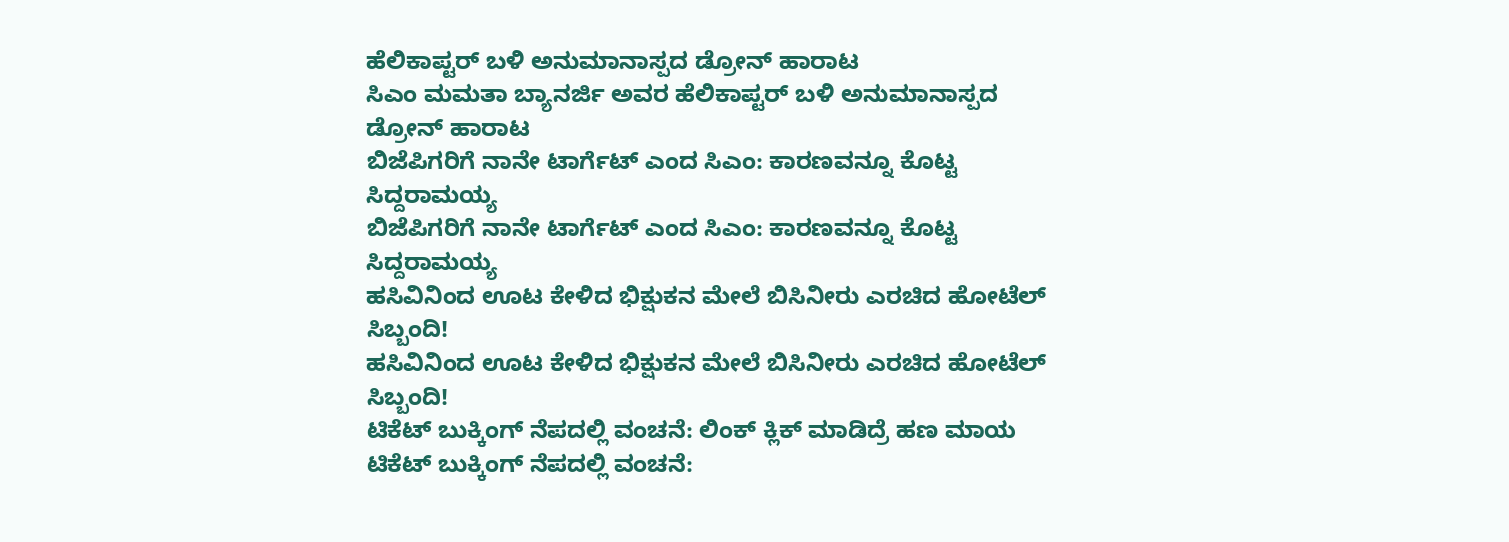ಹೆಲಿಕಾಪ್ಟರ್ ಬಳಿ ಅನುಮಾನಾಸ್ಪದ ಡ್ರೋನ್ ಹಾರಾಟ
ಸಿಎಂ ಮಮತಾ ಬ್ಯಾನರ್ಜಿ ಅವರ ಹೆಲಿಕಾಪ್ಟರ್ ಬಳಿ ಅನುಮಾನಾಸ್ಪದ ಡ್ರೋನ್ ಹಾರಾಟ
ಬಿಜೆಪಿಗರಿಗೆ ನಾನೇ ಟಾರ್ಗೆಟ್ ಎಂದ ಸಿಎಂ: ಕಾರಣವನ್ನೂ ಕೊಟ್ಟ ಸಿದ್ದರಾಮಯ್ಯ
ಬಿಜೆಪಿಗರಿಗೆ ನಾನೇ ಟಾರ್ಗೆಟ್ ಎಂದ ಸಿಎಂ: ಕಾರಣವನ್ನೂ ಕೊಟ್ಟ ಸಿದ್ದರಾಮಯ್ಯ
ಹಸಿವಿನಿಂದ ಊಟ ಕೇಳಿದ ಭಿಕ್ಷುಕನ ಮೇಲೆ ಬಿಸಿನೀರು ಎರಚಿದ ಹೋಟೆಲ್ ಸಿಬ್ಬಂದಿ!
ಹಸಿವಿನಿಂದ ಊಟ ಕೇಳಿದ ಭಿಕ್ಷುಕನ ಮೇಲೆ ಬಿಸಿನೀರು ಎರಚಿದ ಹೋಟೆಲ್ ಸಿಬ್ಬಂದಿ!
ಟಿಕೆಟ್ ಬುಕ್ಕಿಂಗ್ ನೆಪದಲ್ಲಿ ವಂಚನೆ: ಲಿಂಕ್ ಕ್ಲಿಕ್ ಮಾಡಿದ್ರೆ ಹಣ ಮಾಯ
ಟಿಕೆಟ್ ಬುಕ್ಕಿಂಗ್ ನೆಪದಲ್ಲಿ ವಂಚನೆ: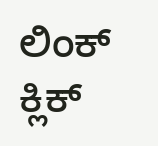ಲಿಂಕ್ ಕ್ಲಿಕ್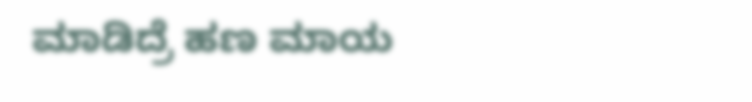ಮಾಡಿದ್ರೆ ಹಣ ಮಾಯ